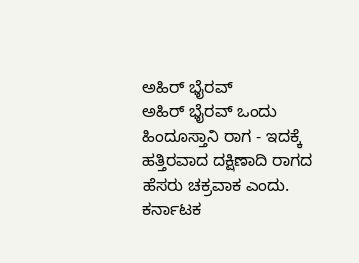ಅಹಿರ್ ಭೈರವ್
ಅಹಿರ್ ಭೈರವ್ ಒಂದು ಹಿಂದೂಸ್ತಾನಿ ರಾಗ - ಇದಕ್ಕೆ ಹತ್ತಿರವಾದ ದಕ್ಷಿಣಾದಿ ರಾಗದ ಹೆಸರು ಚಕ್ರವಾಕ ಎಂದು. ಕರ್ನಾಟಕ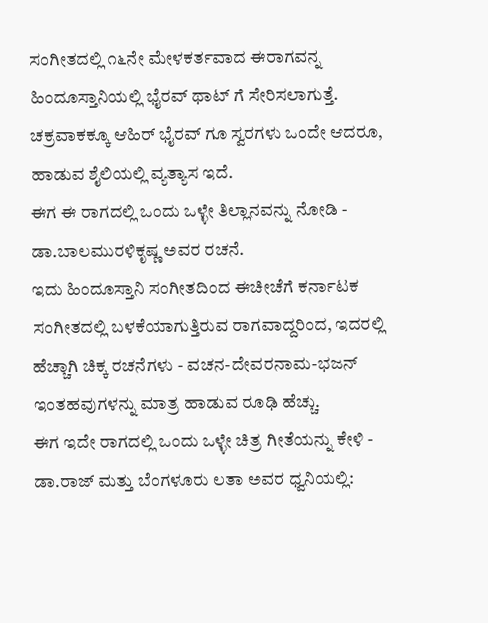ಸಂಗೀತದಲ್ಲಿ ೧೬ನೇ ಮೇಳಕರ್ತವಾದ ಈರಾಗವನ್ನ ಹಿಂದೂಸ್ತಾನಿಯಲ್ಲಿ ಭೈರವ್ ಥಾಟ್ ಗೆ ಸೇರಿಸಲಾಗುತ್ತೆ. ಚಕ್ರವಾಕಕ್ಕೂ ಆಹಿರ್ ಭೈರವ್ ಗೂ ಸ್ವರಗಳು ಒಂದೇ ಆದರೂ, ಹಾಡುವ ಶೈಲಿಯಲ್ಲಿ ವ್ಯತ್ಯಾಸ ಇದೆ.
ಈಗ ಈ ರಾಗದಲ್ಲಿ ಒಂದು ಒಳ್ಳೇ ತಿಲ್ಲಾನವನ್ನು ನೋಡಿ - ಡಾ.ಬಾಲಮುರಳಿಕೃಷ್ಣ ಅವರ ರಚನೆ.
ಇದು ಹಿಂದೂಸ್ತಾನಿ ಸಂಗೀತದಿಂದ ಈಚೀಚೆಗೆ ಕರ್ನಾಟಕ ಸಂಗೀತದಲ್ಲಿ ಬಳಕೆಯಾಗುತ್ತಿರುವ ರಾಗವಾದ್ದರಿಂದ, ಇದರಲ್ಲಿ ಹೆಚ್ಚಾಗಿ ಚಿಕ್ಕ ರಚನೆಗಳು - ವಚನ-ದೇವರನಾಮ-ಭಜನ್ ಇಂತಹವುಗಳನ್ನು ಮಾತ್ರ ಹಾಡುವ ರೂಢಿ ಹೆಚ್ಚು.
ಈಗ ಇದೇ ರಾಗದಲ್ಲಿ ಒಂದು ಒಳ್ಳೇ ಚಿತ್ರ ಗೀತೆಯನ್ನು ಕೇಳಿ - ಡಾ.ರಾಜ್ ಮತ್ತು ಬೆಂಗಳೂರು ಲತಾ ಅವರ ಧ್ವನಿಯಲ್ಲಿ: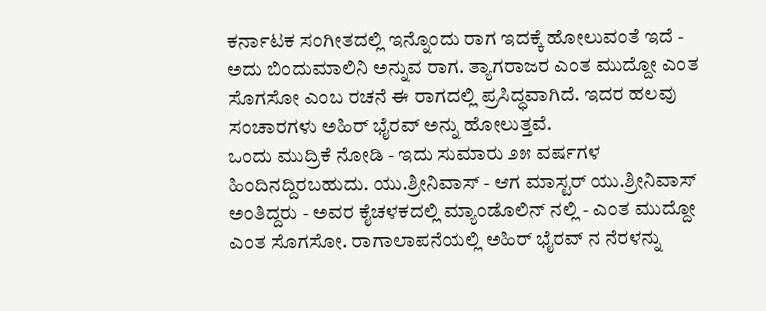ಕರ್ನಾಟಕ ಸಂಗೀತದಲ್ಲಿ ಇನ್ನೊಂದು ರಾಗ ಇದಕ್ಕೆ ಹೋಲುವಂತೆ ಇದೆ - ಅದು ಬಿಂದುಮಾಲಿನಿ ಅನ್ನುವ ರಾಗ. ತ್ಯಾಗರಾಜರ ಎಂತ ಮುದ್ದೋ ಎಂತ ಸೊಗಸೋ ಎಂಬ ರಚನೆ ಈ ರಾಗದಲ್ಲಿ ಪ್ರಸಿದ್ಧವಾಗಿದೆ. ಇದರ ಹಲವು ಸಂಚಾರಗಳು ಅಹಿರ್ ಭೈರವ್ ಅನ್ನು ಹೋಲುತ್ತವೆ.
ಒಂದು ಮುದ್ರಿಕೆ ನೋಡಿ - ಇದು ಸುಮಾರು ೨೫ ವರ್ಷಗಳ ಹಿಂದಿನದ್ದಿರಬಹುದು. ಯು.ಶ್ರೀನಿವಾಸ್ - ಆಗ ಮಾಸ್ಟರ್ ಯು.ಶ್ರೀನಿವಾಸ್ ಅಂತಿದ್ದರು - ಅವರ ಕೈಚಳಕದಲ್ಲಿ ಮ್ಯಾಂಡೊಲಿನ್ ನಲ್ಲಿ - ಎಂತ ಮುದ್ದೋ ಎಂತ ಸೊಗಸೋ. ರಾಗಾಲಾಪನೆಯಲ್ಲಿ ಅಹಿರ್ ಭೈರವ್ ನ ನೆರಳನ್ನು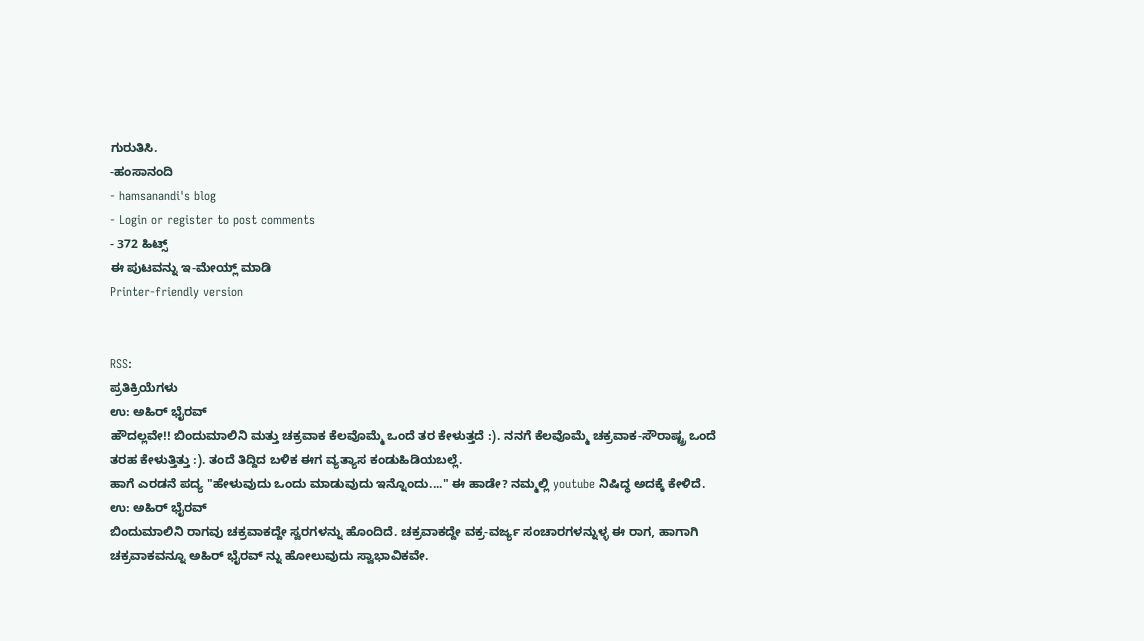ಗುರುತಿಸಿ.
-ಹಂಸಾನಂದಿ
- hamsanandi's blog
- Login or register to post comments
- 372 ಹಿಟ್ಸ್
ಈ ಪುಟವನ್ನು ಇ-ಮೇಯ್ಲ್ ಮಾಡಿ
Printer-friendly version


RSS:
ಪ್ರತಿಕ್ರಿಯೆಗಳು
ಉ: ಅಹಿರ್ ಭೈರವ್
ಹೌದಲ್ಲವೇ!! ಬಿಂದುಮಾಲಿನಿ ಮತ್ತು ಚಕ್ರವಾಕ ಕೆಲವೊಮ್ಮೆ ಒಂದೆ ತರ ಕೇಳುತ್ತದೆ :). ನನಗೆ ಕೆಲವೊಮ್ಮೆ ಚಕ್ರವಾಕ-ಸೌರಾಷ್ಟ್ರ ಒಂದೆ ತರಹ ಕೇಳುತ್ತಿತ್ತು :). ತಂದೆ ತಿದ್ದಿದ ಬಳಿಕ ಈಗ ವ್ಯತ್ಯಾಸ ಕಂಡುಹಿಡಿಯಬಲ್ಲೆ.
ಹಾಗೆ ಎರಡನೆ ಪದ್ಯ "ಹೇಳುವುದು ಒಂದು ಮಾಡುವುದು ಇನ್ನೊಂದು...." ಈ ಹಾಡೇ? ನಮ್ಮಲ್ಲಿ youtube ನಿಷಿದ್ಧ ಅದಕ್ಕೆ ಕೇಳಿದೆ.
ಉ: ಅಹಿರ್ ಭೈರವ್
ಬಿಂದುಮಾಲಿನಿ ರಾಗವು ಚಕ್ರವಾಕದ್ದೇ ಸ್ವರಗಳನ್ನು ಹೊಂದಿದೆ. ಚಕ್ರವಾಕದ್ದೇ ವಕ್ರ-ವರ್ಜ್ಯ ಸಂಚಾರಗಳನ್ನುಳ್ಳ ಈ ರಾಗ, ಹಾಗಾಗಿ ಚಕ್ರವಾಕವನ್ನೂ ಅಹಿರ್ ಭೈರವ್ ನ್ನು ಹೋಲುವುದು ಸ್ವಾಭಾವಿಕವೇ.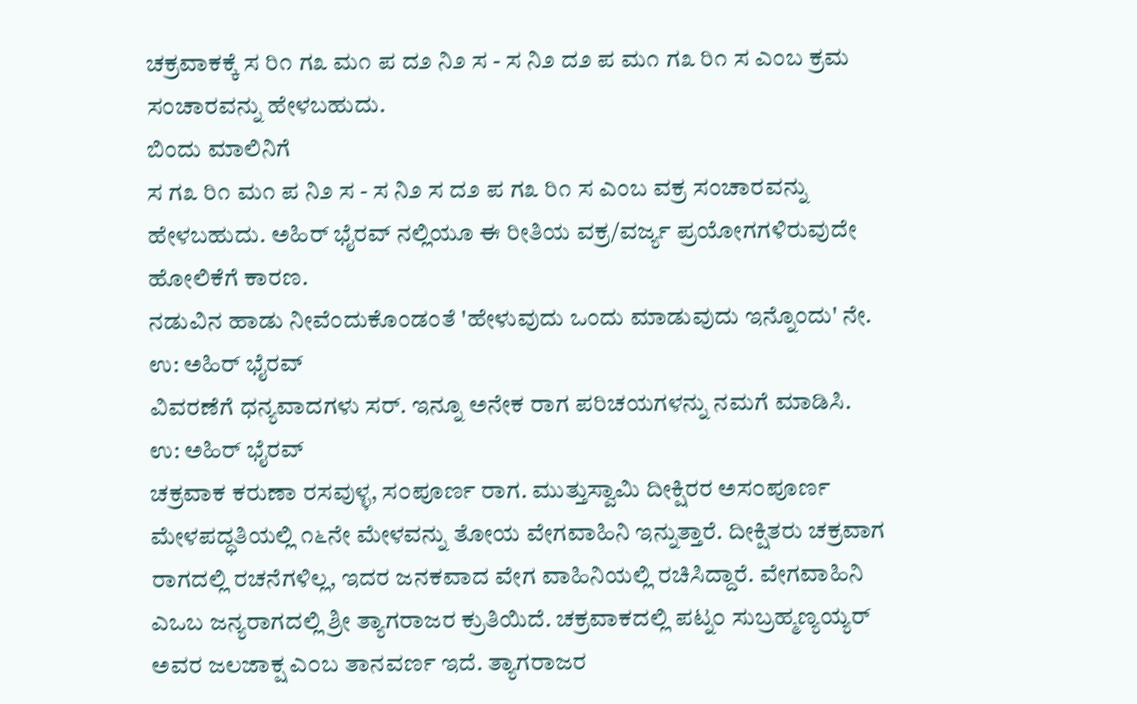ಚಕ್ರವಾಕಕ್ಕೆ ಸ ರಿ೧ ಗ೩ ಮ೧ ಪ ದ೨ ನಿ೨ ಸ - ಸ ನಿ೨ ದ೨ ಪ ಮ೧ ಗ೩ ರಿ೧ ಸ ಎಂಬ ಕ್ರಮ ಸಂಚಾರವನ್ನು ಹೇಳಬಹುದು.
ಬಿಂದು ಮಾಲಿನಿಗೆ
ಸ ಗ೩ ರಿ೧ ಮ೧ ಪ ನಿ೨ ಸ - ಸ ನಿ೨ ಸ ದ೨ ಪ ಗ೩ ರಿ೧ ಸ ಎಂಬ ವಕ್ರ ಸಂಚಾರವನ್ನು ಹೇಳಬಹುದು. ಅಹಿರ್ ಭೈರವ್ ನಲ್ಲಿಯೂ ಈ ರೀತಿಯ ವಕ್ರ/ವರ್ಜ್ಯ ಪ್ರಯೋಗಗಳಿರುವುದೇ ಹೋಲಿಕೆಗೆ ಕಾರಣ.
ನಡುವಿನ ಹಾಡು ನೀವೆಂದುಕೊಂಡಂತೆ 'ಹೇಳುವುದು ಒಂದು ಮಾಡುವುದು ಇನ್ನೊಂದು' ನೇ.
ಉ: ಅಹಿರ್ ಭೈರವ್
ವಿವರಣೆಗೆ ಧನ್ಯವಾದಗಳು ಸರ್. ಇನ್ನೂ ಅನೇಕ ರಾಗ ಪರಿಚಯಗಳನ್ನು ನಮಗೆ ಮಾಡಿಸಿ.
ಉ: ಅಹಿರ್ ಭೈರವ್
ಚಕ್ರವಾಕ ಕರುಣಾ ರಸವುಳ್ಳ, ಸ೦ಪೂರ್ಣ ರಾಗ. ಮುತ್ತುಸ್ವಾಮಿ ದೀಕ್ಷಿರರ ಅಸ೦ಪೂರ್ಣ ಮೇಳಪದ್ಧತಿಯಲ್ಲಿ ೧೬ನೇ ಮೇಳವನ್ನು ತೋಯ ವೇಗವಾಹಿನಿ ಇನ್ನುತ್ತಾರೆ. ದೀಕ್ಷಿತರು ಚಕ್ರವಾಗ ರಾಗದಲ್ಲಿ ರಚನೆಗಳಿಲ್ಲ, ಇದರ ಜನಕವಾದ ವೇಗ ವಾಹಿನಿಯಲ್ಲಿ ರಚಿಸಿದ್ದಾರೆ. ವೇಗವಾಹಿನಿ ಎಒಬ ಜನ್ಯರಾಗದಲ್ಲಿ ಶ್ರೀ ತ್ಯಾಗರಾಜರ ಕ್ರುತಿಯಿದೆ. ಚಕ್ರವಾಕದಲ್ಲಿ ಪಟ್ನ೦ ಸುಬ್ರಹ್ಮಣ್ಯಯ್ಯರ್ ಅವರ ಜಲಜಾಕ್ಷ ಎ೦ಬ ತಾನವರ್ಣ ಇದೆ. ತ್ಯಾಗರಾಜರ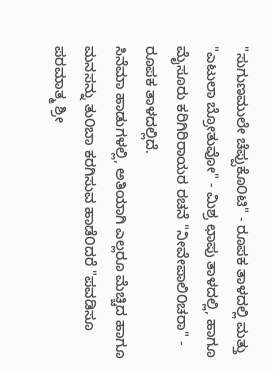"ಸುಗುಣಮುಲೇ ಚೆಪ್ಪುಕೊ೦ಟಿ" - ರೂಪಕ ತಾಳದಲ್ಲಿ ಮತ್ತು "ಎಟುಲಾ ಬ್ರೋತುವೋ" - ಮಿಶ್ರ ಛಾಪು ತಾಳದಲ್ಲಿ, ಹಾಗೂ ಮೈಸೂರು ಕರಿಗಿರಿರಾಯರ ರಚನೆ "ನೀವೇಪಾಲಿ೦ಚರಾ" - ರೂಪಕ ತಾಳದಲ್ಲಿದೆ.
ಸಿನೆಮಾ ಹಾಡುಗಳಲ್ಲಿ, ಅತಿಯಾಗಿ ಎಲ್ಲರೂ ಮೆಚ್ಚಿದ ಹಾಗೂ ಮನಸನ್ನು ತು೦ಬಾ ಕರಗಿಸುವ ಹಾಡೆ೦ದರೆ "ಪವಡಿಸೂ ಪರಮಾತ್ಮ ಶ್ರೀ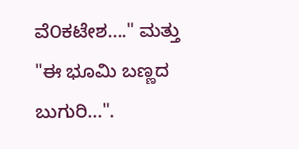ವೆ೦ಕಟೇಶ...." ಮತ್ತು "ಈ ಭೂಮಿ ಬಣ್ಣದ ಬುಗುರಿ...".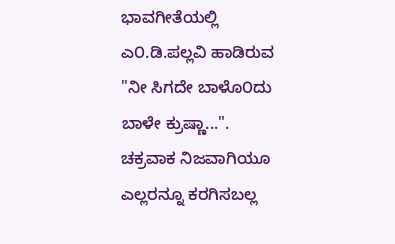ಭಾವಗೀತೆಯಲ್ಲಿ ಎ೦.ಡಿ.ಪಲ್ಲವಿ ಹಾಡಿರುವ "ನೀ ಸಿಗದೇ ಬಾಳೊ೦ದು ಬಾಳೇ ಕ್ರುಷ್ಣಾ...".
ಚಕ್ರವಾಕ ನಿಜವಾಗಿಯೂ ಎಲ್ಲರನ್ನೂ ಕರಗಿಸಬಲ್ಲ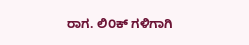ರಾಗ. ಲಿ೦ಕ್ ಗಳಿಗಾಗಿ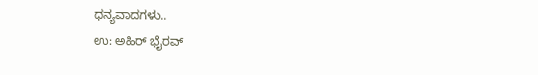ಧನ್ಯವಾದಗಳು..
ಉ: ಅಹಿರ್ ಭೈರವ್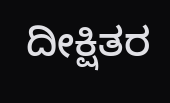ದೀಕ್ಷಿತರ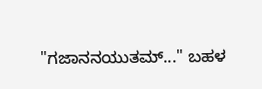"ಗಜಾನನಯುತಮ್..." ಬಹಳ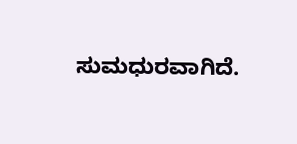ಸುಮಧುರವಾಗಿದೆ.